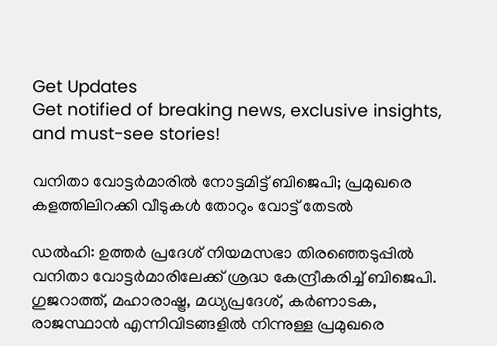Get Updates
Get notified of breaking news, exclusive insights, and must-see stories!

വനിതാ വോട്ടർമാരിൽ നോട്ടമിട്ട് ബിജെപി; പ്രമുഖരെ കളത്തിലിറക്കി വീടുകൾ തോറും വോട്ട് തേടൽ

ഡൽഹി: ഉത്തർ പ്രദേശ് നിയമസഭാ തിരഞ്ഞെടുപ്പിൽ വനിതാ വോട്ടർമാരിലേക്ക് ശ്രദ്ധ കേന്ദ്രീകരിച്ച് ബിജെപി. ഗുജറാത്ത്, മഹാരാഷ്ട്ര, മധ്യപ്രദേശ്, കർണാടക, രാജസ്ഥാൻ എന്നിവിടങ്ങളിൽ നിന്നുള്ള പ്രമുഖരെ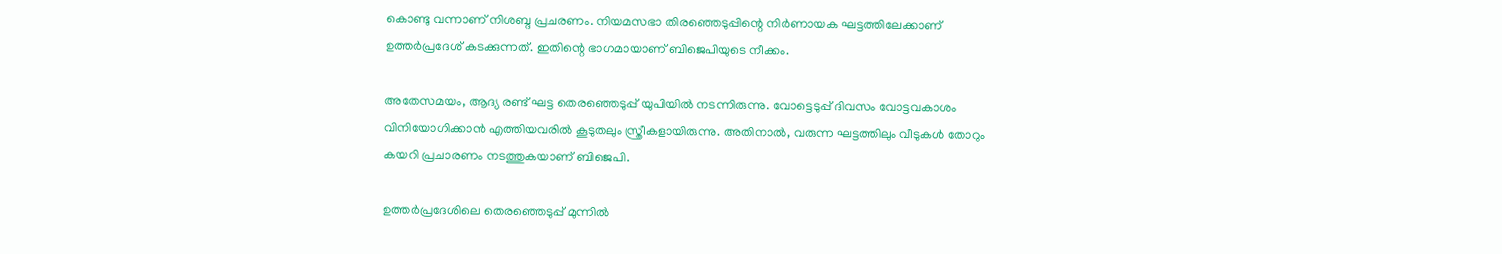കൊണ്ടു വന്നാണ് നിശബ്ദ പ്രചരണം. നിയമസഭാ തിരഞ്ഞെടുപ്പിന്റെ നിർണായക ഘട്ടത്തിലേക്കാണ് ഉത്തർപ്രദേശ് കടക്കുന്നത്. ഇതിന്റെ ഭാഗമായാണ് ബിജെപിയുടെ നീക്കം.

അതേസമയം, ആദ്യ രണ്ട് ഘട്ട തെരഞ്ഞെടുപ്പ് യുപിയിൽ നടന്നിരുന്നു. വോട്ടെടുപ്പ് ദിവസം വോട്ടവകാശം വിനിയോഗിക്കാൻ എത്തിയവരിൽ കൂടുതലും സ്ത്രീകളായിരുന്നു. അതിനാൽ, വരുന്ന ഘട്ടത്തിലും വീടുകൾ തോറും കയറി പ്രചാരണം നടത്തുകയാണ് ബിജെപി.

ഉത്തർപ്രദേശിലെ തെരഞ്ഞെടുപ്പ് മുന്നിൽ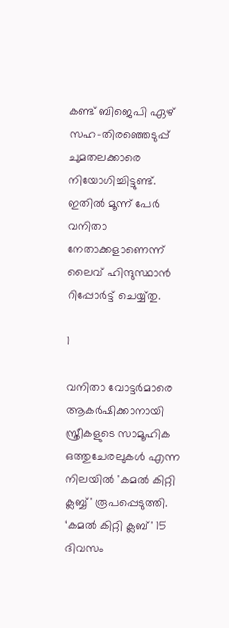കണ്ട് ബിജെപി ഏഴ് സഹ-തിരഞ്ഞെടുപ്പ് ചുമതലക്കാരെ നിയോഗിച്ചിട്ടുണ്ട്. ഇതിൽ മൂന്ന് പേർ വനിതാ നേതാക്കളാണെന്ന് ലൈവ് ഹിന്ദുസ്ഥാൻ റിപ്പോർട്ട് ചെയ്യ്തു.

1

വനിതാ വോട്ടർമാരെ ആകർഷിക്കാനായി സ്ത്രീകളുടെ സാമൂഹിക ഒത്തുചേരലുകൾ എന്ന നിലയിൽ 'കമൽ കിറ്റി ക്ലബ്ബ്' രൂപപ്പെടുത്തി. ‘കമൽ കിറ്റി ക്ലബ്' 15 ദിവസം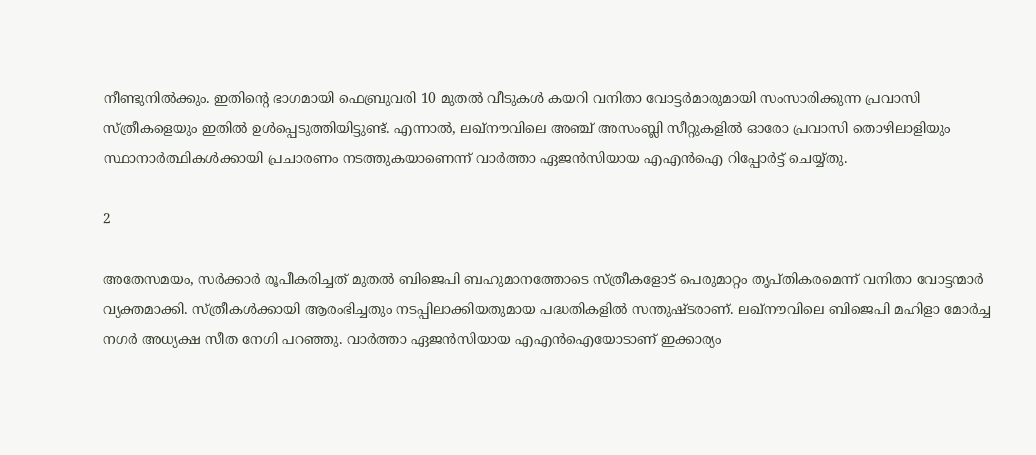നീണ്ടുനിൽക്കും. ഇതിന്റെ ഭാഗമായി ഫെബ്രുവരി 10 മുതൽ വീടുകൾ കയറി വനിതാ വോട്ടർമാരുമായി സംസാരിക്കുന്ന പ്രവാസി സ്ത്രീകളെയും ഇതിൽ ഉൾപ്പെടുത്തിയിട്ടുണ്ട്. എന്നാൽ, ലഖ്‌നൗവിലെ അഞ്ച് അസംബ്ലി സീറ്റുകളിൽ ഓരോ പ്രവാസി തൊഴിലാളിയും സ്ഥാനാർത്ഥികൾക്കായി പ്രചാരണം നടത്തുകയാണെന്ന് വാർത്താ ഏജൻസിയായ എഎൻഐ റിപ്പോർട്ട് ചെയ്യ്തു.

2

അതേസമയം, സർക്കാർ രൂപീകരിച്ചത് മുതൽ ബിജെപി ബഹുമാനത്തോടെ സ്ത്രീകളോട് പെരുമാറ്റം തൃപ്തികരമെന്ന് വനിതാ വോട്ടന്മാർ വ്യക്തമാക്കി. സ്ത്രീകൾക്കായി ആരംഭിച്ചതും നടപ്പിലാക്കിയതുമായ പദ്ധതികളിൽ സന്തുഷ്ടരാണ്. ലഖ്‌നൗവിലെ ബിജെപി മഹിളാ മോർച്ച നഗർ അധ്യക്ഷ സീത നേഗി പറഞ്ഞു. വാർത്താ ഏജൻസിയായ എഎൻഐയോടാണ് ഇക്കാര്യം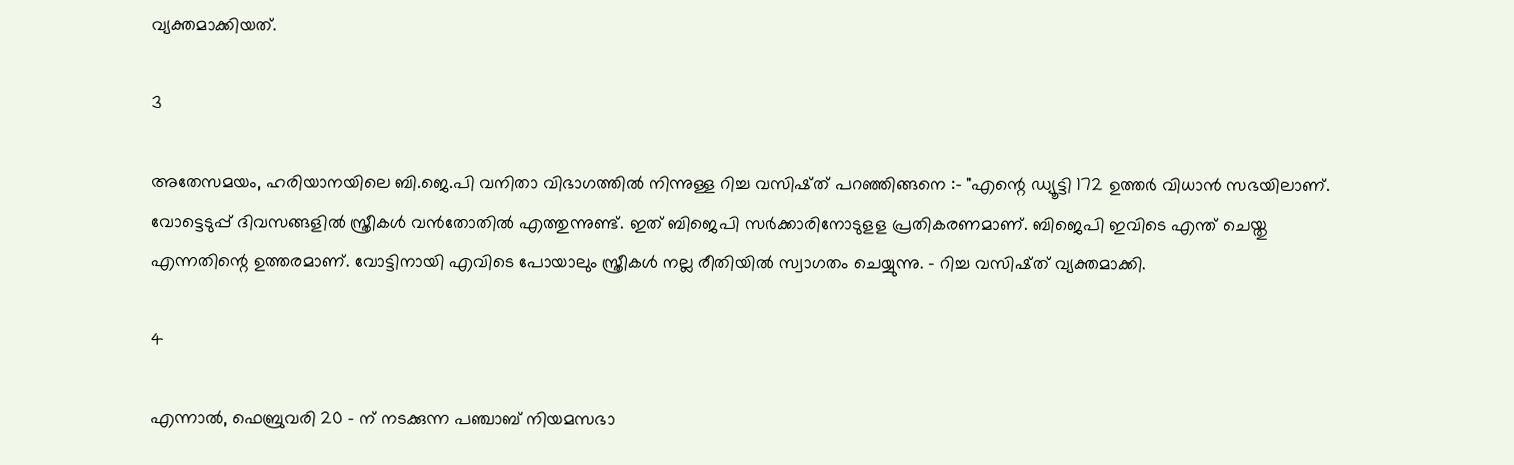വ്യക്തമാക്കിയത്.

3

അതേസമയം, ഹരിയാനയിലെ ബി.ജെ.പി വനിതാ വിഭാഗത്തിൽ നിന്നുള്ള റിച്ച വസിഷ്ത് പറഞ്ഞിങ്ങനെ :- "എന്റെ ഡ്യൂട്ടി 172 ഉത്തർ വിധാൻ സഭയിലാണ്. വോട്ടെടുപ്പ് ദിവസങ്ങളിൽ സ്ത്രീകൾ വൻതോതിൽ എത്തുന്നുണ്ട്. ഇത് ബിജെപി സർക്കാരിനോടുളള പ്രതികരണമാണ്. ബിജെപി ഇവിടെ എന്ത് ചെയ്തു എന്നതിന്റെ ഉത്തരമാണ്. വോട്ടിനായി എവിടെ പോയാലും സ്ത്രീകൾ നല്ല രീതിയിൽ സ്വാഗതം ചെയ്യുന്നു. - റിച്ച വസിഷ്ത് വ്യക്തമാക്കി.

4

എന്നാൽ, ഫെബ്രുവരി 20 - ന് നടക്കുന്ന പഞ്ചാബ് നിയമസഭാ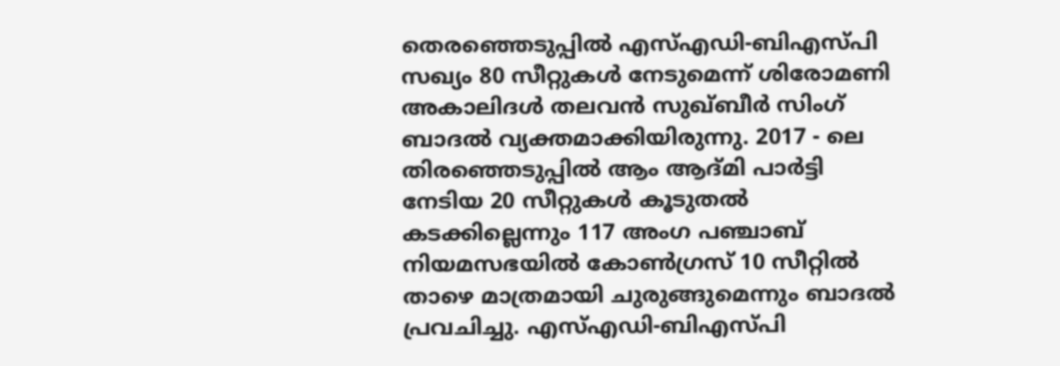തെരഞ്ഞെടുപ്പിൽ എസ്എഡി-ബിഎസ്പി സഖ്യം 80 സീറ്റുകൾ നേടുമെന്ന് ശിരോമണി അകാലിദൾ തലവൻ സുഖ്ബീർ സിംഗ് ബാദൽ വ്യക്തമാക്കിയിരുന്നു. 2017 - ലെ തിരഞ്ഞെടുപ്പിൽ ആം ആദ്മി പാർട്ടി നേടിയ 20 സീറ്റുകൾ കൂടുതൽ കടക്കില്ലെന്നും 117 അംഗ പഞ്ചാബ് നിയമസഭയിൽ കോൺഗ്രസ് 10 സീറ്റിൽ താഴെ മാത്രമായി ചുരുങ്ങുമെന്നും ബാദൽ പ്രവചിച്ചു. എസ്എഡി-ബിഎസ്പി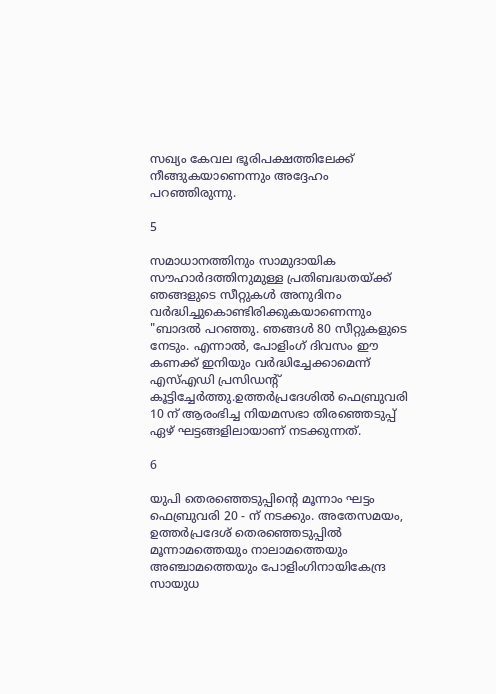സഖ്യം കേവല ഭൂരിപക്ഷത്തിലേക്ക് നീങ്ങുകയാണെന്നും അദ്ദേഹം പറഞ്ഞിരുന്നു.

5

സമാധാനത്തിനും സാമുദായിക സൗഹാർദത്തിനുമുള്ള പ്രതിബദ്ധതയ്‌ക്ക് ഞങ്ങളുടെ സീറ്റുകൾ അനുദിനം വർദ്ധിച്ചുകൊണ്ടിരിക്കുകയാണെന്നും "ബാദൽ പറഞ്ഞു. ഞങ്ങൾ 80 സീറ്റുകളുടെ നേടും. എന്നാൽ, പോളിംഗ് ദിവസം ഈ കണക്ക് ഇനിയും വർദ്ധിച്ചേക്കാമെന്ന് എസ്എഡി പ്രസിഡന്റ് കൂട്ടിച്ചേർത്തു.ഉത്തർപ്രദേശിൽ ഫെബ്രുവരി 10 ന് ആരംഭിച്ച നിയമസഭാ തിരഞ്ഞെടുപ്പ് ഏഴ് ഘട്ടങ്ങളിലായാണ് നടക്കുന്നത്.

6

യുപി തെരഞ്ഞെടുപ്പിന്റെ മൂന്നാം ഘട്ടം ഫെബ്രുവരി 20 - ന് നടക്കും. അതേസമയം, ഉത്തർപ്രദേശ് തെരഞ്ഞെടുപ്പിൽ മൂന്നാമത്തെയും നാലാമത്തെയും അഞ്ചാമത്തെയും പോളിംഗിനായികേന്ദ്ര സായുധ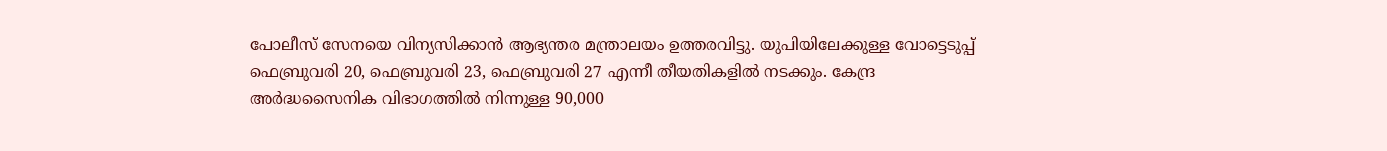പോലീസ് സേനയെ വിന്യസിക്കാൻ ആഭ്യന്തര മന്ത്രാലയം ഉത്തരവിട്ടു. യുപിയിലേക്കുള്ള വോട്ടെടുപ്പ് ഫെബ്രുവരി 20, ഫെബ്രുവരി 23, ഫെബ്രുവരി 27 എന്നീ തീയതികളിൽ നടക്കും. കേന്ദ്ര അർദ്ധസൈനിക വിഭാഗത്തിൽ നിന്നുള്ള 90,000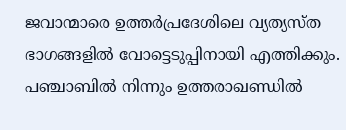ജവാന്മാരെ ഉത്തർപ്രദേശിലെ വ്യത്യസ്ത ഭാഗങ്ങളിൽ വോട്ടെടുപ്പിനായി എത്തിക്കും. പഞ്ചാബിൽ നിന്നും ഉത്തരാഖണ്ഡിൽ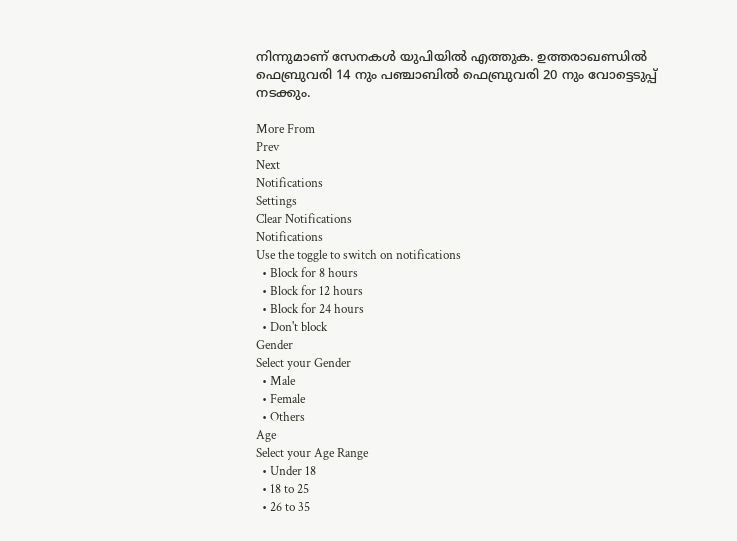നിന്നുമാണ് സേനകൾ യുപിയിൽ എത്തുക. ഉത്തരാഖണ്ഡിൽ ഫെബ്രുവരി 14 നും പഞ്ചാബിൽ ഫെബ്രുവരി 20 നും വോട്ടെടുപ്പ് നടക്കും.

More From
Prev
Next
Notifications
Settings
Clear Notifications
Notifications
Use the toggle to switch on notifications
  • Block for 8 hours
  • Block for 12 hours
  • Block for 24 hours
  • Don't block
Gender
Select your Gender
  • Male
  • Female
  • Others
Age
Select your Age Range
  • Under 18
  • 18 to 25
  • 26 to 35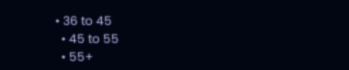• 36 to 45
  • 45 to 55
  • 55+